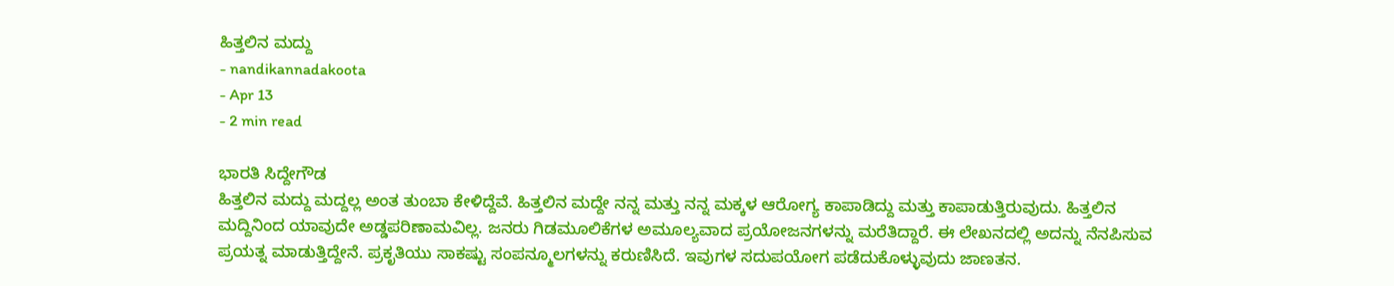ಹಿತ್ತಲಿನ ಮದ್ದು
- nandikannadakoota
- Apr 13
- 2 min read

ಭಾರತಿ ಸಿದ್ದೇಗೌಡ
ಹಿತ್ತಲಿನ ಮದ್ದು ಮದ್ದಲ್ಲ ಅಂತ ತುಂಬಾ ಕೇಳಿದ್ದೆವೆ. ಹಿತ್ತಲಿನ ಮದ್ದೇ ನನ್ನ ಮತ್ತು ನನ್ನ ಮಕ್ಕಳ ಆರೋಗ್ಯ ಕಾಪಾಡಿದ್ದು ಮತ್ತು ಕಾಪಾಡುತ್ತಿರುವುದು. ಹಿತ್ತಲಿನ ಮದ್ದಿನಿಂದ ಯಾವುದೇ ಅಡ್ಡಪರಿಣಾಮವಿಲ್ಲ. ಜನರು ಗಿಡಮೂಲಿಕೆಗಳ ಅಮೂಲ್ಯವಾದ ಪ್ರಯೋಜನಗಳನ್ನು ಮರೆತಿದ್ದಾರೆ. ಈ ಲೇಖನದಲ್ಲಿ ಅದನ್ನು ನೆನಪಿಸುವ ಪ್ರಯತ್ನ ಮಾಡುತ್ತಿದ್ದೇನೆ. ಪ್ರಕೃತಿಯು ಸಾಕಷ್ಟು ಸಂಪನ್ಮೂಲಗಳನ್ನು ಕರುಣಿಸಿದೆ. ಇವುಗಳ ಸದುಪಯೋಗ ಪಡೆದುಕೊಳ್ಳುವುದು ಜಾಣತನ.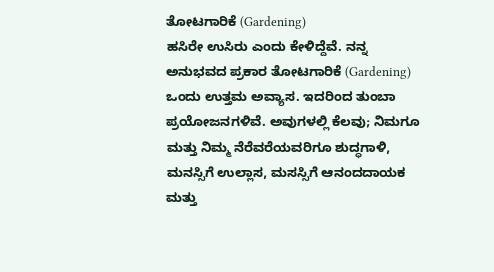ತೋಟಗಾರಿಕೆ (Gardening)
ಹಸಿರೇ ಉಸಿರು ಎಂದು ಕೇಳಿದ್ದೆವೆ. ನನ್ನ ಅನುಭವದ ಪ್ರಕಾರ ತೋಟಗಾರಿಕೆ (Gardening) ಒಂದು ಉತ್ತಮ ಅವ್ಯಾಸ. ಇದರಿಂದ ತುಂಬಾ ಪ್ರಯೋಜನಗಳಿವೆ. ಅವುಗಳಲ್ಲಿ ಕೆಲವು; ನಿಮಗೂ ಮತ್ತು ನಿಮ್ಮ ನೆರೆವರೆಯವರಿಗೂ ಶುದ್ಧಗಾಳಿ, ಮನಸ್ಸಿಗೆ ಉಲ್ಲಾಸ, ಮಸಸ್ಸಿಗೆ ಆನಂದದಾಯಕ ಮತ್ತು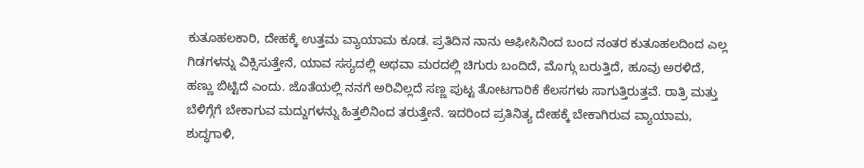ಕುತೂಹಲಕಾರಿ, ದೇಹಕ್ಕೆ ಉತ್ತಮ ವ್ಯಾಯಾಮ ಕೂಡ. ಪ್ರತಿದಿನ ನಾನು ಆಫೀಸಿನಿಂದ ಬಂದ ನಂತರ ಕುತೂಹಲದಿಂದ ಎಲ್ಲ ಗಿಡಗಳನ್ನು ವಿಕ್ಸಿಸುತ್ತೇನೆ, ಯಾವ ಸಸ್ಯದಲ್ಲಿ ಅಥವಾ ಮರದಲ್ಲಿ ಚಿಗುರು ಬಂದಿದೆ, ಮೊಗ್ಗು ಬರುತ್ತಿದೆ, ಹೂವು ಅರಳಿದೆ, ಹಣ್ಣು ಬಿಟ್ಟಿದೆ ಎಂದು. ಜೊತೆಯಲ್ಲಿ ನನಗೆ ಅರಿವಿಲ್ಲದೆ ಸಣ್ಣ ಪುಟ್ಟ ತೋಟಗಾರಿಕೆ ಕೆಲಸಗಳು ಸಾಗುತ್ತಿರುತ್ತವೆ. ರಾತ್ರಿ ಮತ್ತು ಬೆಳಿಗ್ಗೆಗೆ ಬೇಕಾಗುವ ಮದ್ದುಗಳನ್ನು ಹಿತ್ತಲಿನಿಂದ ತರುತ್ತೇನೆ. ಇದರಿಂದ ಪ್ರತಿನಿತ್ಯ ದೇಹಕ್ಕೆ ಬೇಕಾಗಿರುವ ವ್ಯಾಯಾಮ, ಶುದ್ಧಗಾಳಿ,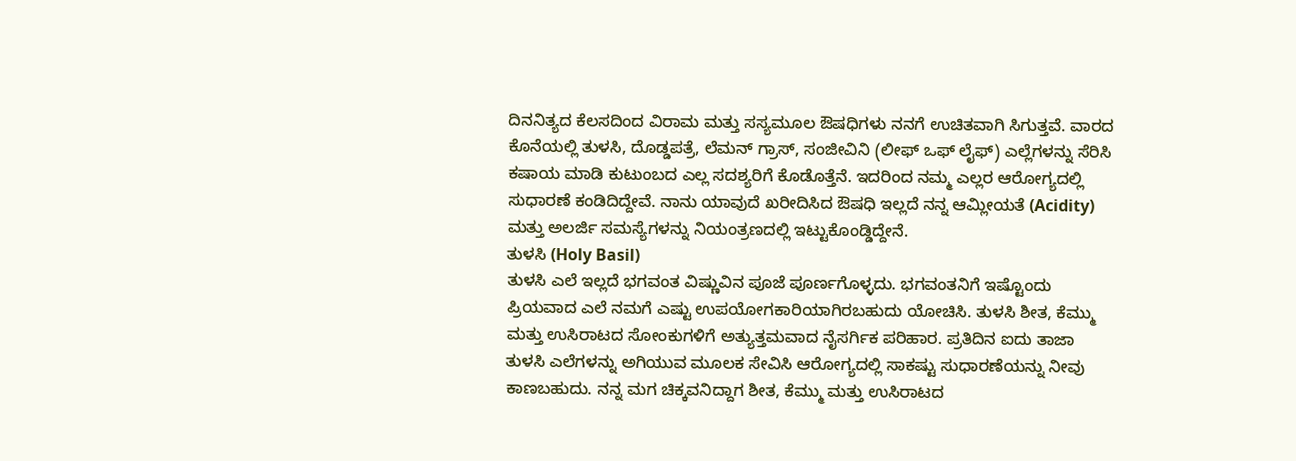ದಿನನಿತ್ಯದ ಕೆಲಸದಿಂದ ವಿರಾಮ ಮತ್ತು ಸಸ್ಯಮೂಲ ಔಷಧಿಗಳು ನನಗೆ ಉಚಿತವಾಗಿ ಸಿಗುತ್ತವೆ. ವಾರದ ಕೊನೆಯಲ್ಲಿ ತುಳಸಿ, ದೊಡ್ಡಪತ್ರೆ, ಲೆಮನ್ ಗ್ರಾಸ್, ಸಂಜೀವಿನಿ (ಲೀಫ್ ಒಫ್ ಲೈಫ್) ಎಲ್ಲೆಗಳನ್ನು ಸೆರಿಸಿ ಕಷಾಯ ಮಾಡಿ ಕುಟುಂಬದ ಎಲ್ಲ ಸದಶ್ಯರಿಗೆ ಕೊಡೊತ್ತೆನೆ. ಇದರಿಂದ ನಮ್ಮ ಎಲ್ಲರ ಆರೋಗ್ಯದಲ್ಲಿ ಸುಧಾರಣೆ ಕಂಡಿದಿದ್ದೇವೆ. ನಾನು ಯಾವುದೆ ಖರೀದಿಸಿದ ಔಷಧಿ ಇಲ್ಲದೆ ನನ್ನ ಆಮ್ಲೀಯತೆ (Acidity) ಮತ್ತು ಅಲರ್ಜಿ ಸಮಸ್ಯೆಗಳನ್ನು ನಿಯಂತ್ರಣದಲ್ಲಿ ಇಟ್ಟುಕೊಂಡ್ಡಿದ್ದೇನೆ.
ತುಳಸಿ (Holy Basil)
ತುಳಸಿ ಎಲೆ ಇಲ್ಲದೆ ಭಗವಂತ ವಿಷ್ಣುವಿನ ಪೂಜೆ ಪೂರ್ಣಗೊಳ್ಳದು. ಭಗವಂತನಿಗೆ ಇಷ್ಟೊಂದು ಪ್ರಿಯವಾದ ಎಲೆ ನಮಗೆ ಎಷ್ಟು ಉಪಯೋಗಕಾರಿಯಾಗಿರಬಹುದು ಯೋಚಿಸಿ. ತುಳಸಿ ಶೀತ, ಕೆಮ್ಮು ಮತ್ತು ಉಸಿರಾಟದ ಸೋಂಕುಗಳಿಗೆ ಅತ್ಯುತ್ತಮವಾದ ನೈಸರ್ಗಿಕ ಪರಿಹಾರ. ಪ್ರತಿದಿನ ಐದು ತಾಜಾ ತುಳಸಿ ಎಲೆಗಳನ್ನು ಅಗಿಯುವ ಮೂಲಕ ಸೇವಿಸಿ ಆರೋಗ್ಯದಲ್ಲಿ ಸಾಕಷ್ಟು ಸುಧಾರಣೆಯನ್ನು ನೀವು ಕಾಣಬಹುದು. ನನ್ನ ಮಗ ಚಿಕ್ಕವನಿದ್ದಾಗ ಶೀತ, ಕೆಮ್ಮು ಮತ್ತು ಉಸಿರಾಟದ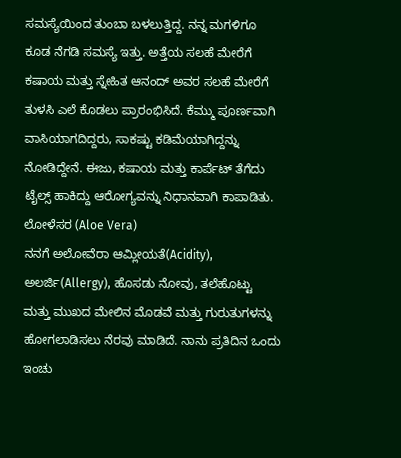ಸಮಸ್ಯೆಯಿಂದ ತುಂಬಾ ಬಳಲುತ್ತಿದ್ದ. ನನ್ನ ಮಗಳಿಗೂ ಕೂಡ ನೆಗಡಿ ಸಮಸ್ಯೆ ಇತ್ತು. ಅತ್ತೆಯ ಸಲಹೆ ಮೇರೆಗೆ ಕಷಾಯ ಮತ್ತು ಸ್ನೇಹಿತ ಆನಂದ್ ಅವರ ಸಲಹೆ ಮೇರೆಗೆ ತುಳಸಿ ಎಲೆ ಕೊಡಲು ಪ್ರಾರಂಭಿಸಿದೆ. ಕೆಮ್ಮು ಪೂರ್ಣವಾಗಿ ವಾಸಿಯಾಗದಿದ್ದರು, ಸಾಕಷ್ಟು ಕಡಿಮೆಯಾಗಿದ್ದನ್ನು ನೋಡಿದ್ದೇನೆ. ಈಜು, ಕಷಾಯ ಮತ್ತು ಕಾರ್ಪೆಟ್ ತೆಗೆದು ಟೈಲ್ಸ್ ಹಾಕಿದ್ದು ಆರೋಗ್ಯವನ್ನು ನಿಧಾನವಾಗಿ ಕಾಪಾಡಿತು.
ಲೋಳೆಸರ (Aloe Vera)
ನನಗೆ ಅಲೋವೆರಾ ಆಮ್ಲೀಯತೆ(Acidity), ಅಲರ್ಜಿ(Allergy), ಹೊಸಡು ನೋವು, ತಲೆಹೊಟ್ಟು ಮತ್ತು ಮುಖದ ಮೇಲಿನ ಮೊಡವೆ ಮತ್ತು ಗುರುತುಗಳನ್ನು ಹೋಗಲಾಡಿಸಲು ನೆರವು ಮಾಡಿದೆ. ನಾನು ಪ್ರತಿದಿನ ಒಂದು ಇಂಚು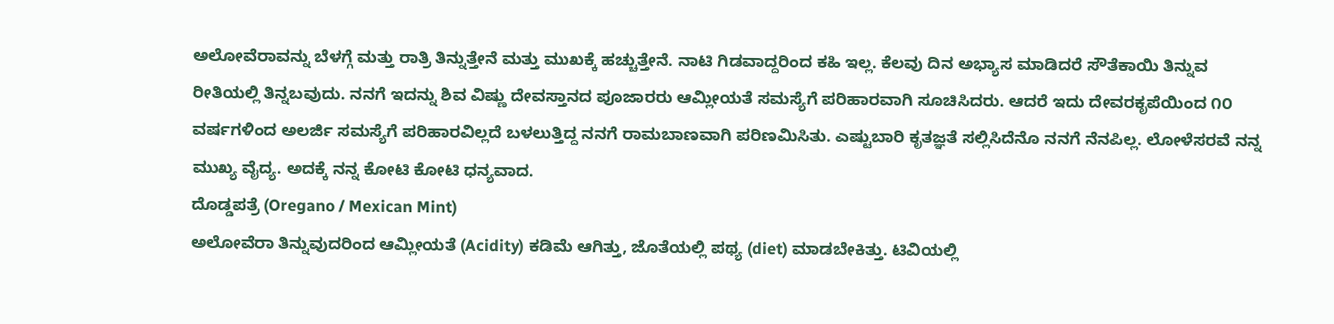ಅಲೋವೆರಾವನ್ನು ಬೆಳಗ್ಗೆ ಮತ್ತು ರಾತ್ರಿ ತಿನ್ನುತ್ತೇನೆ ಮತ್ತು ಮುಖಕ್ಕೆ ಹಚ್ಚುತ್ತೇನೆ. ನಾಟಿ ಗಿಡವಾದ್ದರಿಂದ ಕಹಿ ಇಲ್ಲ. ಕೆಲವು ದಿನ ಅಭ್ಯಾಸ ಮಾಡಿದರೆ ಸೌತೆಕಾಯಿ ತಿನ್ನುವ ರೀತಿಯಲ್ಲಿ ತಿನ್ನಬವುದು. ನನಗೆ ಇದನ್ನು ಶಿವ ವಿಷ್ಣು ದೇವಸ್ತಾನದ ಪೂಜಾರರು ಆಮ್ಲೀಯತೆ ಸಮಸ್ಯೆಗೆ ಪರಿಹಾರವಾಗಿ ಸೂಚಿಸಿದರು. ಆದರೆ ಇದು ದೇವರಕೃಪೆಯಿಂದ ೧೦ ವರ್ಷಗಳಿಂದ ಅಲರ್ಜಿ ಸಮಸ್ಯೆಗೆ ಪರಿಹಾರವಿಲ್ಲದೆ ಬಳಲುತ್ತಿದ್ದ ನನಗೆ ರಾಮಬಾಣವಾಗಿ ಪರಿಣಮಿಸಿತು. ಎಷ್ಟುಬಾರಿ ಕೃತಜ್ಞತೆ ಸಲ್ಲಿಸಿದೆನೊ ನನಗೆ ನೆನಪಿಲ್ಲ. ಲೋಳೆಸರವೆ ನನ್ನ ಮುಖ್ಯ ವೈದ್ಯ. ಅದಕ್ಕೆ ನನ್ನ ಕೋಟಿ ಕೋಟಿ ಧನ್ಯವಾದ.
ದೊಡ್ಡಪತ್ರೆ (Oregano / Mexican Mint)
ಅಲೋವೆರಾ ತಿನ್ನುವುದರಿಂದ ಆಮ್ಲೀಯತೆ (Acidity) ಕಡಿಮೆ ಆಗಿತ್ತು, ಜೊತೆಯಲ್ಲಿ ಪಥ್ಯ (diet) ಮಾಡಬೇಕಿತ್ತು. ಟಿವಿಯಲ್ಲಿ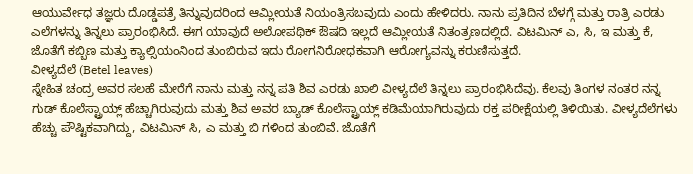ಆಯುರ್ವೇಧ ತಜ್ಞರು ದೊಡ್ಡಪತ್ರೆ ತಿನ್ನುವುದರಿಂದ ಆಮ್ಲೀಯತೆ ನಿಯಂತ್ರಿಸಬವುದು ಎಂದು ಹೇಳಿದರು. ನಾನು ಪ್ರತಿದಿನ ಬೆಳಗ್ಗೆ ಮತ್ತು ರಾತ್ರಿ ಎರಡು ಎಲೆಗಳನ್ನು ತಿನ್ನಲು ಪ್ರಾರಂಭಿಸಿದೆ. ಈಗ ಯಾವುದೆ ಅಲೋಪಥಿಕ್ ಔಷದಿ ಇಲ್ಲದೆ ಆಮ್ಲೀಯತೆ ನಿತಂತ್ರಣದಲ್ಲಿದೆ. ವಿಟಮಿನ್ ಎ, ಸಿ, ಇ ಮತ್ತು ಕೆ, ಜೊತೆಗೆ ಕಬ್ಬಿಣ ಮತ್ತು ಕ್ಯಾಲ್ಸಿಯಂನಿಂದ ತುಂಬಿರುವ ಇದು ರೋಗನಿರೋಧಕವಾಗಿ ಆರೋಗ್ಯವನ್ನು ಕರುಣಿಸುತ್ತದೆ.
ವೀಳ್ಯದೆಲೆ (Betel leaves)
ಸ್ನೇಹಿತ ಚಂದ್ರ ಅವರ ಸಲಹೆ ಮೇರೆಗೆ ನಾನು ಮತ್ತು ನನ್ನ ಪತಿ ಶಿವ ಎರಡು ಖಾಲಿ ವೀಳ್ಯದೆಲೆ ತಿನ್ನಲು ಪ್ರಾರಂಭಿಸಿದೆವು. ಕೆಲವು ತಿಂಗಳ ನಂತರ ನನ್ನ ಗುಡ್ ಕೊಲೆಸ್ಟ್ರಾಯ್ಲ್ ಹೆಚ್ಚಾಗಿರುವುದು ಮತ್ತು ಶಿವ ಅವರ ಬ್ಯಾಡ್ ಕೊಲೆಸ್ಟ್ರಾಯ್ಲ್ ಕಡಿಮೆಯಾಗಿರುವುದು ರಕ್ತ ಪರೀಕ್ಷೆಯಲ್ಲಿ ತಿಳಿಯಿತು. ವೀಳ್ಯದೆಲೆಗಳು ಹೆಚ್ಚು ಪೌಷ್ಟಿಕವಾಗಿದ್ದು, ವಿಟಮಿನ್ ಸಿ, ಎ ಮತ್ತು ಬಿ ಗಳಿಂದ ತುಂಬಿವೆ. ಜೊತೆಗೆ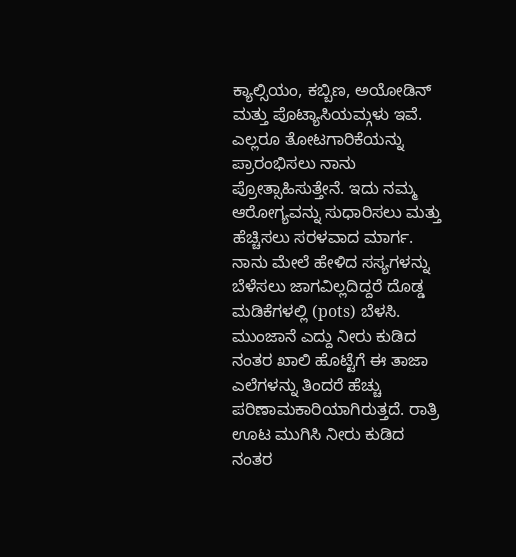ಕ್ಯಾಲ್ಸಿಯಂ, ಕಬ್ಬಿಣ, ಅಯೋಡಿನ್ ಮತ್ತು ಪೊಟ್ಯಾಸಿಯಮ್ಗಳು ಇವೆ.
ಎಲ್ಲರೂ ತೋಟಗಾರಿಕೆಯನ್ನು ಪ್ರಾರಂಭಿಸಲು ನಾನು ಪ್ರೋತ್ಸಾಹಿಸುತ್ತೇನೆ. ಇದು ನಮ್ಮ ಆರೋಗ್ಯವನ್ನು ಸುಧಾರಿಸಲು ಮತ್ತು ಹೆಚ್ಚಿಸಲು ಸರಳವಾದ ಮಾರ್ಗ. ನಾನು ಮೇಲೆ ಹೇಳಿದ ಸಸ್ಯಗಳನ್ನು ಬೆಳೆಸಲು ಜಾಗವಿಲ್ಲದಿದ್ದರೆ ದೊಡ್ಡ ಮಡಿಕೆಗಳಲ್ಲಿ (pots) ಬೆಳಸಿ. ಮುಂಜಾನೆ ಎದ್ದು ನೀರು ಕುಡಿದ ನಂತರ ಖಾಲಿ ಹೊಟ್ಟೆಗೆ ಈ ತಾಜಾ ಎಲೆಗಳನ್ನು ತಿಂದರೆ ಹೆಚ್ಚು ಪರಿಣಾಮಕಾರಿಯಾಗಿರುತ್ತದೆ. ರಾತ್ರಿ ಊಟ ಮುಗಿಸಿ ನೀರು ಕುಡಿದ ನಂತರ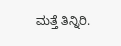ಮತ್ತೆ ತಿನ್ನಿರಿ.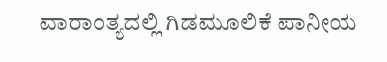ವಾರಾಂತ್ಯದಲ್ಲಿ ಗಿಡಮೂಲಿಕೆ ಪಾನೀಯ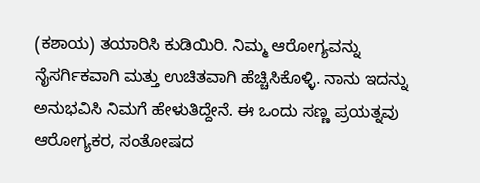(ಕಶಾಯ) ತಯಾರಿಸಿ ಕುಡಿಯಿರಿ. ನಿಮ್ಮ ಆರೋಗ್ಯವನ್ನು ನೈಸರ್ಗಿಕವಾಗಿ ಮತ್ತು ಉಚಿತವಾಗಿ ಹೆಚ್ಚಿಸಿಕೊಳ್ಳಿ. ನಾನು ಇದನ್ನು ಅನುಭವಿಸಿ ನಿಮಗೆ ಹೇಳುತಿದ್ದೇನೆ. ಈ ಒಂದು ಸಣ್ಣ ಪ್ರಯತ್ನವು ಆರೋಗ್ಯಕರ, ಸಂತೋಷದ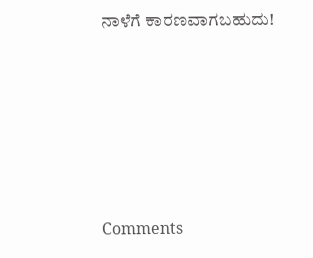ನಾಳೆಗೆ ಕಾರಣವಾಗಬಹುದು!









Comments